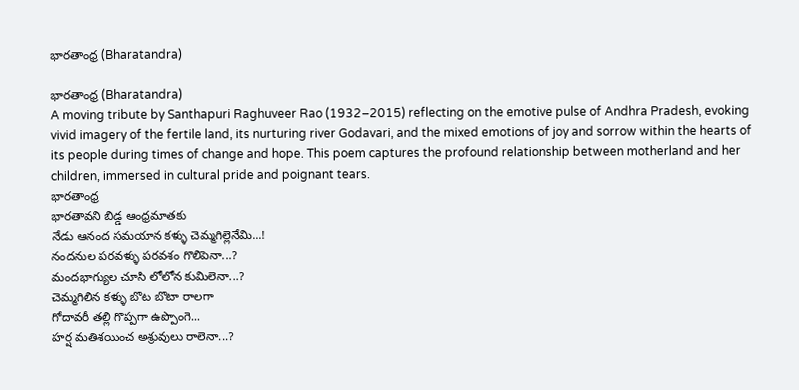భారతాంధ్ర (Bharatandra)

భారతాంధ్ర (Bharatandra)
A moving tribute by Santhapuri Raghuveer Rao (1932–2015) reflecting on the emotive pulse of Andhra Pradesh, evoking vivid imagery of the fertile land, its nurturing river Godavari, and the mixed emotions of joy and sorrow within the hearts of its people during times of change and hope. This poem captures the profound relationship between motherland and her children, immersed in cultural pride and poignant tears.
భారతాంధ్ర
భారతావని బిడ్డ ఆంధ్రమాతకు
నేడు ఆనంద సమయాన కళ్ళు చెమ్మగిల్లెనేమి...!
నందనుల పరవళ్ళు పరవశం గొలిపెనా...?
మందభాగ్యుల చూసి లోలోన కుమిలెనా...?
చెమ్మగిలిన కళ్ళు బొట బొటా రాలగా
గోదావరీ తల్లి గొప్పగా ఉప్పొంగె...
హర్ష మతిశయించ అశ్రువులు రాలెనా...?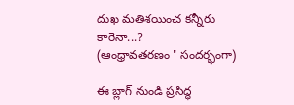దుఖ మతిశయించ కన్నీరు కారెనా...?
(ఆంధ్రావతరణం ' సందర్భంగా)

ఈ బ్లాగ్ నుండి ప్రసిద్ధ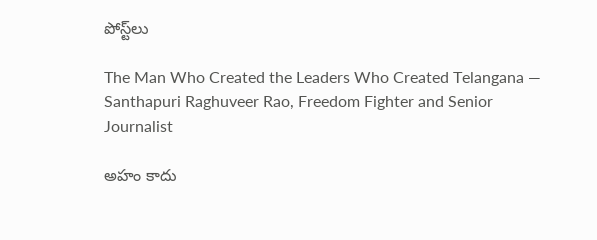పోస్ట్‌లు

The Man Who Created the Leaders Who Created Telangana — Santhapuri Raghuveer Rao, Freedom Fighter and Senior Journalist

అహం కాదు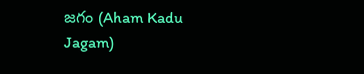జగం (Aham Kadu Jagam)